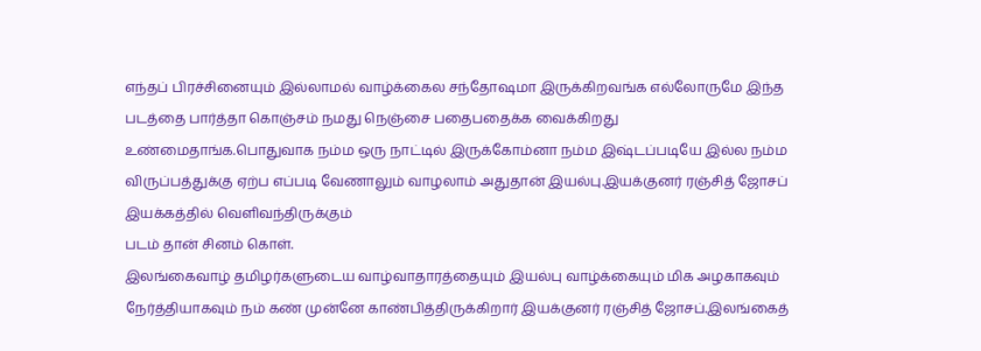எந்தப் பிரச்சினையும் இல்லாமல் வாழ்க்கைல சந்தோஷமா இருக்கிறவங்க எல்லோருமே இந்த படத்தை பார்த்தா கொஞ்சம் நமது நெஞ்சை பதைபதைக்க வைக்கிறது உண்மைதாங்க.பொதுவாக நம்ம ஒரு நாட்டில் இருக்கோம்னா நம்ம இஷ்டப்படியே இல்ல நம்ம விருப்பத்துக்கு ஏற்ப எப்படி வேணாலும் வாழலாம் அதுதான் இயல்பு.இயக்குனர் ரஞ்சித் ஜோசப் இயக்கத்தில் வெளிவந்திருக்கும்
படம் தான் சினம் கொள்.
இலங்கைவாழ் தமிழர்களுடைய வாழ்வாதாரத்தையும் இயல்பு வாழ்க்கையும் மிக அழகாகவும் நேர்த்தியாகவும் நம் கண் முன்னே காண்பித்திருக்கிறார் இயக்குனர் ரஞ்சித் ஜோசப்.இலங்கைத்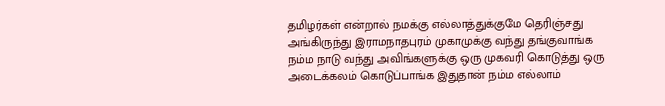தமிழர்கள் என்றால் நமக்கு எல்லாத்துக்குமே தெரிஞ்சது அங்கிருந்து இராமநாதபுரம் முகாமுக்கு வந்து தங்குவாங்க நம்ம நாடு வந்து அவிங்களுக்கு ஒரு முகவரி கொடுத்து ஒரு அடைக்கலம் கொடுப்பாங்க இதுதான் நம்ம எல்லாம்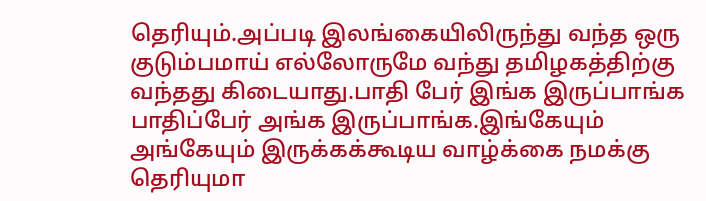தெரியும்.அப்படி இலங்கையிலிருந்து வந்த ஒரு குடும்பமாய் எல்லோருமே வந்து தமிழகத்திற்கு வந்தது கிடையாது.பாதி பேர் இங்க இருப்பாங்க பாதிப்பேர் அங்க இருப்பாங்க.இங்கேயும் அங்கேயும் இருக்கக்கூடிய வாழ்க்கை நமக்கு தெரியுமா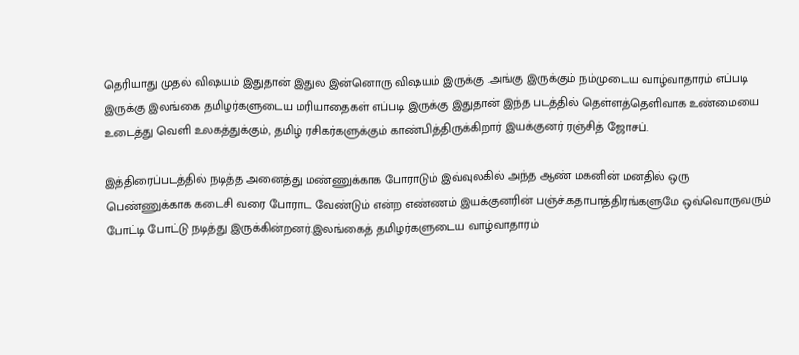தெரியாது முதல் விஷயம் இதுதான் இதுல இன்னொரு விஷயம் இருக்கு .அங்கு இருக்கும் நம்முடைய வாழ்வாதாரம் எப்படி இருக்கு இலங்கை தமிழர்களுடைய மரியாதைகள் எப்படி இருக்கு இதுதான் இந்த படத்தில் தெள்ளத்தெளிவாக உண்மையை உடைத்து வெளி உலகத்துக்கும், தமிழ் ரசிகர்களுக்கும் காண்பித்திருக்கிறார் இயக்குனர் ரஞ்சித் ஜோசப்.

இத்திரைப்படத்தில் நடித்த அனைத்து மண்ணுக்காக போராடும் இவ்வுலகில் அந்த ஆண் மகனின் மனதில் ஒரு பெண்ணுக்காக கடைசி வரை போராட வேண்டும் என்ற எண்ணம் இயக்குனரின் பஞ்ச்.கதாபாத்திரங்களுமே ஒவ்வொருவரும் போட்டி போட்டு நடித்து இருக்கின்றனர்.இலங்கைத் தமிழர்களுடைய வாழ்வாதாரம்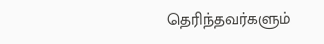தெரிந்தவர்களும்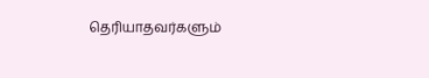தெரியாதவர்களும்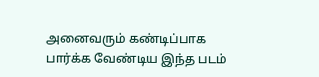அனைவரும் கண்டிப்பாக பார்க்க வேண்டிய இந்த படம்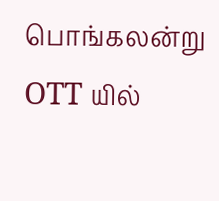பொங்கலன்று OTT யில்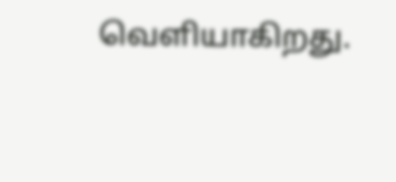வெளியாகிறது.